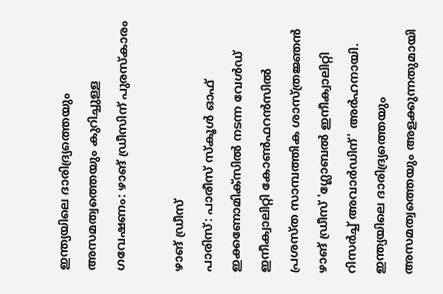ഇന്ത്യയിലെ ദാരിദ്ര്യത്തെയും അസമത്വത്തെയും കുറിച്ചുള്ള ഗവേഷണം: ഴാങ് ഡ്രീസിന് പുരസ്കാരം

ഴാങ് ഡ്രീസ്
പാരിസ്: പാരീസ് സ്കൂൾ ഓഫ് ഇക്കണോമിക്സിൽ നടന്ന വേൾഡ് ഇനീക്വാലിറ്റി കോൺഫറൻസിൽ പ്രശസ്ത സാമ്പത്തിക ശാസ്ത്രജ്ഞൻ ഴാങ് ഡ്രീസ് 'ഗ്ലോബൽ ഇനീക്വാലിറ്റി റിസർച്ച് അവാർഡിന്' അർഹനായി. ഇന്ത്യയിലെ ദാരിദ്ര്യത്തെയും അസമത്വത്തെയും അളക്കുന്നതുമായി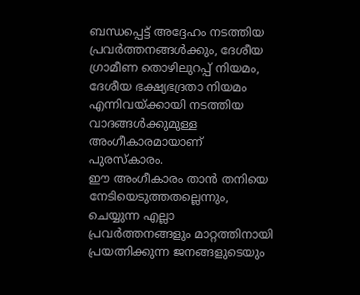ബന്ധപ്പെട്ട് അദ്ദേഹം നടത്തിയ പ്രവർത്തനങ്ങൾക്കും, ദേശീയ ഗ്രാമീണ തൊഴിലുറപ്പ് നിയമം, ദേശീയ ഭക്ഷ്യഭദ്രതാ നിയമം എന്നിവയ്ക്കായി നടത്തിയ വാദങ്ങൾക്കുമുള്ള അംഗീകാരമായാണ് പുരസ്കാരം.
ഈ അംഗീകാരം താൻ തനിയെ നേടിയെടുത്തതല്ലെന്നും, ചെയ്യുന്ന എല്ലാ പ്രവർത്തനങ്ങളും മാറ്റത്തിനായി പ്രയത്നിക്കുന്ന ജനങ്ങളുടെയും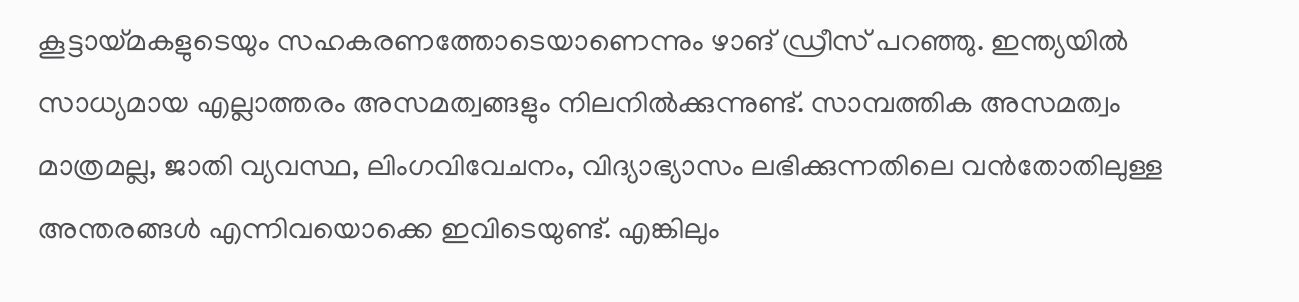കൂട്ടായ്മകളുടെയും സഹകരണത്തോടെയാണെന്നും ഴാങ് ഡ്രീസ് പറഞ്ഞു. ഇന്ത്യയിൽ സാധ്യമായ എല്ലാത്തരം അസമത്വങ്ങളും നിലനിൽക്കുന്നുണ്ട്. സാമ്പത്തിക അസമത്വം മാത്രമല്ല, ജാതി വ്യവസ്ഥ, ലിംഗവിവേചനം, വിദ്യാഭ്യാസം ലഭിക്കുന്നതിലെ വൻതോതിലുള്ള അന്തരങ്ങൾ എന്നിവയൊക്കെ ഇവിടെയുണ്ട്. എങ്കിലും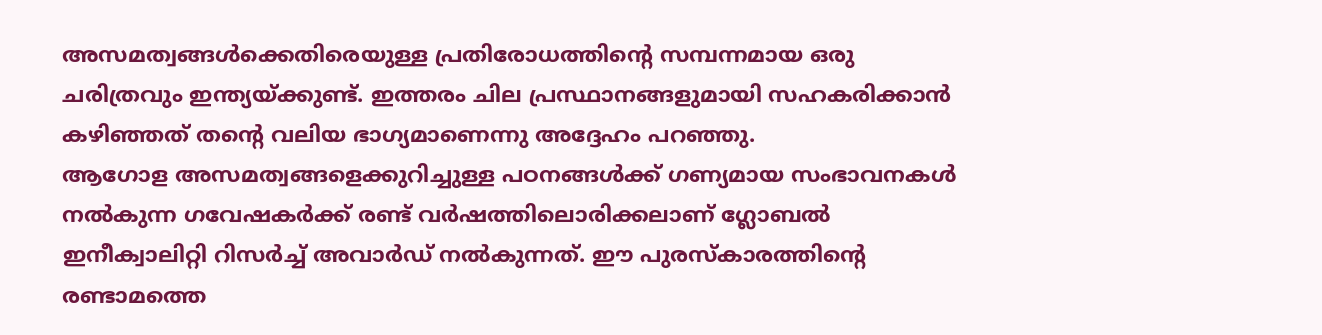അസമത്വങ്ങൾക്കെതിരെയുള്ള പ്രതിരോധത്തിന്റെ സമ്പന്നമായ ഒരു ചരിത്രവും ഇന്ത്യയ്ക്കുണ്ട്. ഇത്തരം ചില പ്രസ്ഥാനങ്ങളുമായി സഹകരിക്കാൻ കഴിഞ്ഞത് തന്റെ വലിയ ഭാഗ്യമാണെന്നു അദ്ദേഹം പറഞ്ഞു.
ആഗോള അസമത്വങ്ങളെക്കുറിച്ചുള്ള പഠനങ്ങൾക്ക് ഗണ്യമായ സംഭാവനകൾ നൽകുന്ന ഗവേഷകർക്ക് രണ്ട് വർഷത്തിലൊരിക്കലാണ് ഗ്ലോബൽ ഇനീക്വാലിറ്റി റിസർച്ച് അവാർഡ് നൽകുന്നത്. ഈ പുരസ്കാരത്തിന്റെ രണ്ടാമത്തെ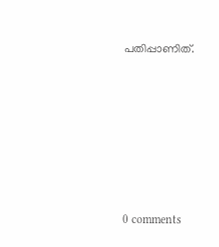പതിപ്പാണിത്.










0 comments